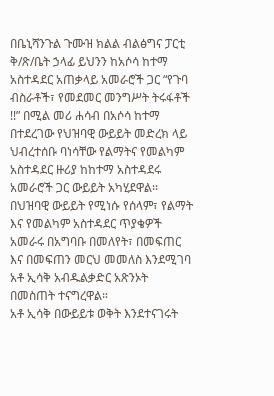በቤኒሻንጉል ጉሙዝ ክልል ብልፅግና ፓርቲ ቅ/ጽ/ቤት ኃላፊ ይህንን ከአሶሳ ከተማ አስተዳደር አጠቃላይ አመራሮች ጋር “የጉባ ብስራቶች፣ የመደመር መንግሥት ትሩፋቶች !!” በሚል መሪ ሐሳብ በአሶሳ ከተማ በተደረገው የህዝባዊ ውይይት መድረክ ላይ ህብረተሰቡ ባነሳቸው የልማትና የመልካም አስተዳደር ዙሪያ ከከተማ አስተዳደሩ አመራሮች ጋር ውይይት አካሂደዋል፡፡
በህዝባዊ ውይይት የሚነሱ የሰላም፣ የልማት እና የመልካም አስተዳደር ጥያቄዎች አመራሩ በአግባቡ በመለየት፣ በመፍጠር እና በመፍጠን መርህ መመለስ እንደሚገባ አቶ ኢሳቅ አብዱልቃድር አጽንኦት በመስጠት ተናግረዋል።
አቶ ኢሳቅ በውይይቱ ወቅት እንደተናገሩት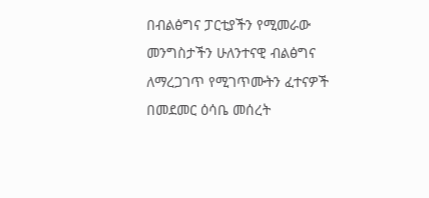በብልፅግና ፓርቲያችን የሚመራው መንግስታችን ሁለንተናዊ ብልፅግና ለማረጋገጥ የሚገጥሙትን ፈተናዎች በመደመር ዕሳቤ መሰረት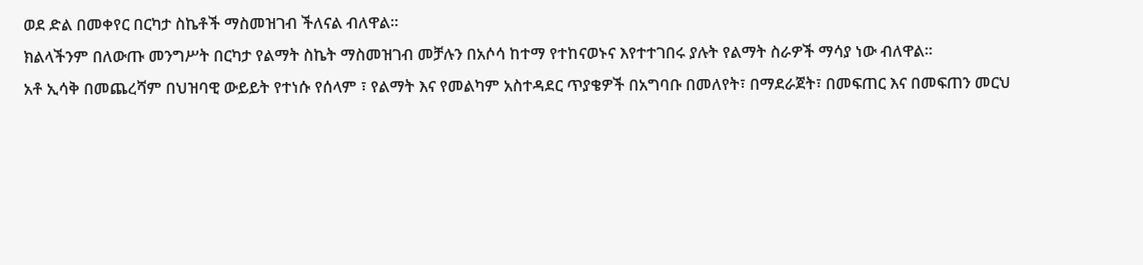ወደ ድል በመቀየር በርካታ ስኬቶች ማስመዝገብ ችለናል ብለዋል።
ክልላችንም በለውጡ መንግሥት በርካታ የልማት ስኬት ማስመዝገብ መቻሉን በአሶሳ ከተማ የተከናወኑና እየተተገበሩ ያሉት የልማት ስራዎች ማሳያ ነው ብለዋል።
አቶ ኢሳቅ በመጨረሻም በህዝባዊ ውይይት የተነሱ የሰላም ፣ የልማት እና የመልካም አስተዳደር ጥያቄዎች በአግባቡ በመለየት፣ በማደራጀት፣ በመፍጠር እና በመፍጠን መርህ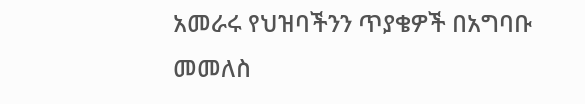አመራሩ የህዝባችንን ጥያቄዎች በአግባቡ መመለስ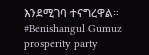እንደሚገባ ተናግረዋል።
#Benishangul Gumuz prosperity party